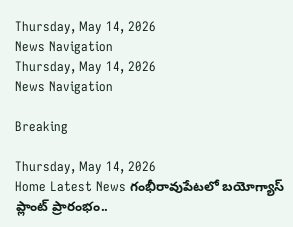Thursday, May 14, 2026
News Navigation
Thursday, May 14, 2026
News Navigation

Breaking

Thursday, May 14, 2026
Home Latest News గంభీరావుపేటలో బయోగ్యాస్ ప్లాంట్ ప్రారంభం..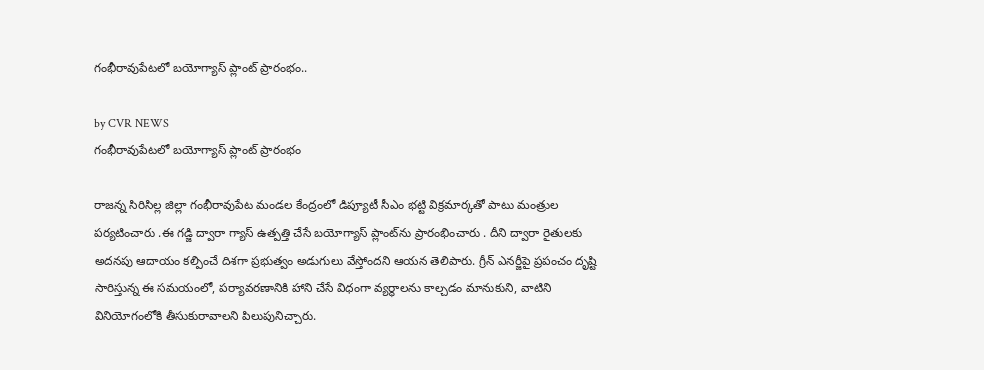గంభీరావుపేటలో బయోగ్యాస్ ప్లాంట్ ప్రారంభం..

by CVR NEWS
గంభీరావుపేటలో బయోగ్యాస్ ప్లాంట్ ప్రారంభం

రాజన్న సిరిసిల్ల జిల్లా గంభీరావుపేట మండల కేంద్రంలో డిప్యూటీ సీఎం భట్టి విక్రమార్కతో పాటు మంత్రుల పర్యటించారు .ఈ గడ్జి ద్వారా గ్యాస్ ఉత్పత్తి చేసే బయోగ్యాస్ ప్లాంట్‌ను ప్రారంభించారు . దీని ద్వారా రైతులకు అదనపు ఆదాయం కల్పించే దిశగా ప్రభుత్వం అడుగులు వేస్తోందని ఆయన తెలిపారు. గ్రీన్ ఎనర్జీపై ప్రపంచం దృష్టి సారిస్తున్న ఈ సమయంలో, పర్యావరణానికి హాని చేసే విధంగా వ్యర్థాలను కాల్చడం మానుకుని, వాటిని వినియోగంలోకి తీసుకురావాలని పిలుపునిచ్చారు.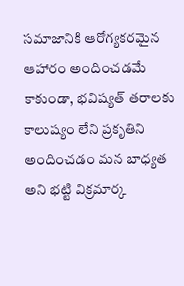సమాజానికి ఆరోగ్యకరమైన ఆహారం అందించడమే కాకుండా, భవిష్యత్ తరాలకు కాలుష్యం లేని ప్రకృతిని అందించడం మన బాధ్యత అని భట్టి విక్రమార్క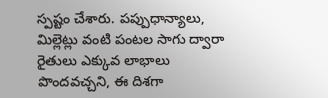స్పష్టం చేశారు. పప్పుధాన్యాలు, మిల్లెట్లు వంటి పంటల సాగు ద్వారా రైతులు ఎక్కువ లాభాలు పొందవచ్చని, ఈ దిశగా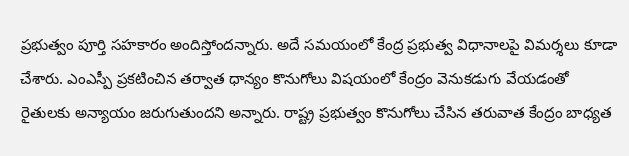ప్రభుత్వం పూర్తి సహకారం అందిస్తోందన్నారు. అదే సమయంలో కేంద్ర ప్రభుత్వ విధానాలపై విమర్శలు కూడా చేశారు. ఎంఎస్పీ ప్రకటించిన తర్వాత ధాన్యం కొనుగోలు విషయంలో కేంద్రం వెనుకడుగు వేయడంతో రైతులకు అన్యాయం జరుగుతుందని అన్నారు. రాష్ట్ర ప్రభుత్వం కొనుగోలు చేసిన తరువాత కేంద్రం బాధ్యత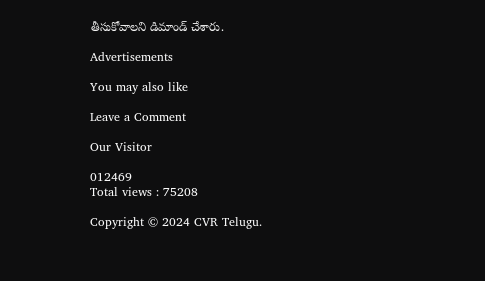తీసుకోవాలని డిమాండ్ చేశారు.

Advertisements

You may also like

Leave a Comment

Our Visitor

012469
Total views : 75208

Copyright © 2024 CVR Telugu.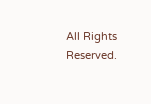All Rights Reserved.